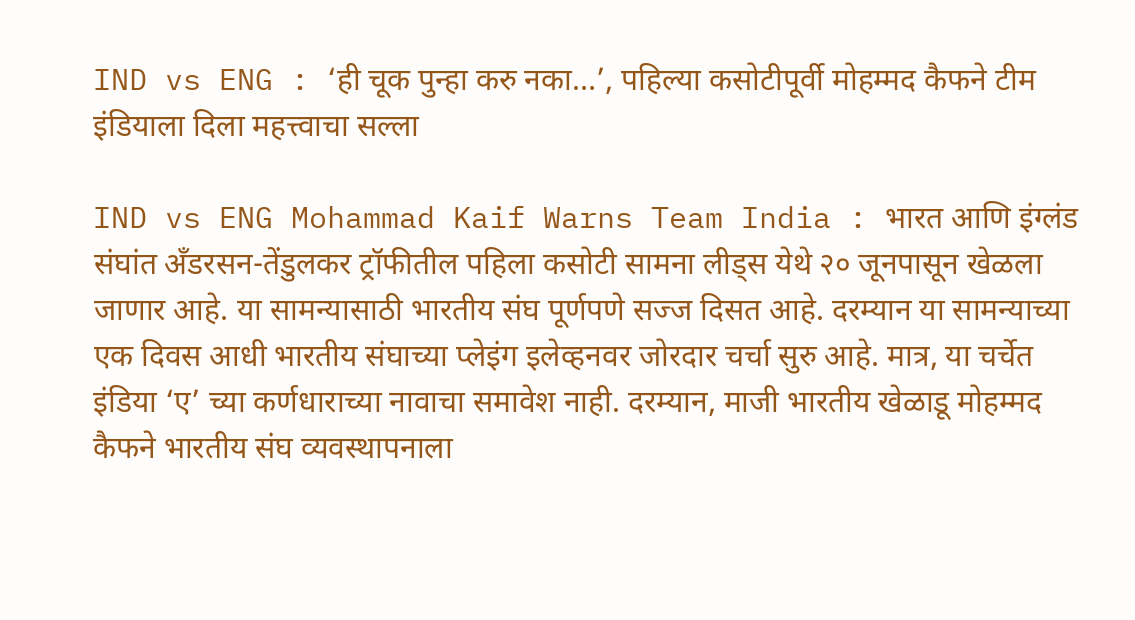IND vs ENG : ‘ही चूक पुन्हा करु नका…’, पहिल्या कसोटीपूर्वी मोहम्मद कैफने टीम इंडियाला दिला महत्त्वाचा सल्ला

IND vs ENG Mohammad Kaif Warns Team India : भारत आणि इंग्लंड संघांत अँडरसन-तेंडुलकर ट्रॉफीतील पहिला कसोटी सामना लीड्स येथे २० जूनपासून खेळला जाणार आहे. या सामन्यासाठी भारतीय संघ पूर्णपणे सज्ज दिसत आहे. दरम्यान या सामन्याच्या एक दिवस आधी भारतीय संघाच्या प्लेइंग इलेव्हनवर जोरदार चर्चा सुरु आहे. मात्र, या चर्चेत इंडिया ‘ए’ च्या कर्णधाराच्या नावाचा समावेश नाही. दरम्यान, माजी भारतीय खेळाडू मोहम्मद कैफने भारतीय संघ व्यवस्थापनाला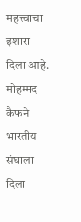महत्त्वाचा इशारा दिला आहे.
मोहम्मद कैफने भारतीय संघाला दिला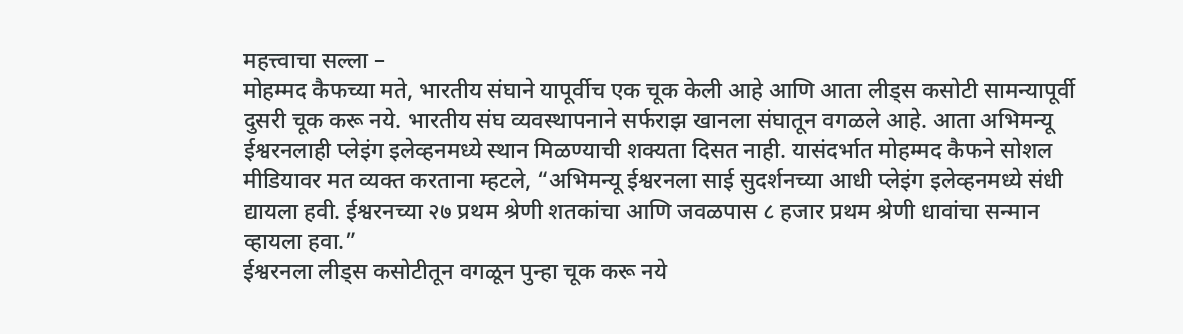महत्त्वाचा सल्ला –
मोहम्मद कैफच्या मते, भारतीय संघाने यापूर्वीच एक चूक केली आहे आणि आता लीड्स कसोटी सामन्यापूर्वी दुसरी चूक करू नये. भारतीय संघ व्यवस्थापनाने सर्फराझ खानला संघातून वगळले आहे. आता अभिमन्यू ईश्वरनलाही प्लेइंग इलेव्हनमध्ये स्थान मिळण्याची शक्यता दिसत नाही. यासंदर्भात मोहम्मद कैफने सोशल मीडियावर मत व्यक्त करताना म्हटले, “अभिमन्यू ईश्वरनला साई सुदर्शनच्या आधी प्लेइंग इलेव्हनमध्ये संधी द्यायला हवी. ईश्वरनच्या २७ प्रथम श्रेणी शतकांचा आणि जवळपास ८ हजार प्रथम श्रेणी धावांचा सन्मान व्हायला हवा.”
ईश्वरनला लीड्स कसोटीतून वगळून पुन्हा चूक करू नये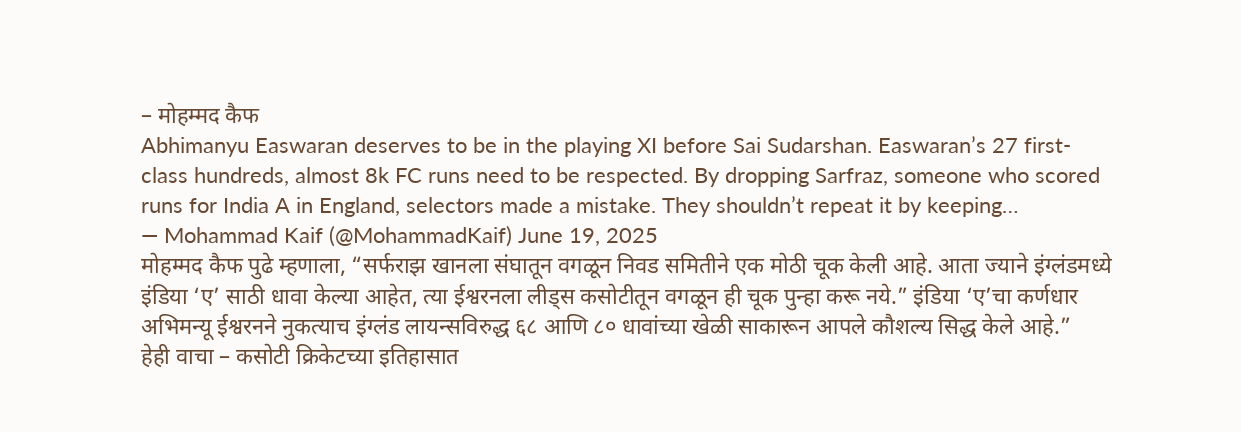– मोहम्मद कैफ
Abhimanyu Easwaran deserves to be in the playing XI before Sai Sudarshan. Easwaran’s 27 first-class hundreds, almost 8k FC runs need to be respected. By dropping Sarfraz, someone who scored runs for India A in England, selectors made a mistake. They shouldn’t repeat it by keeping…
— Mohammad Kaif (@MohammadKaif) June 19, 2025
मोहम्मद कैफ पुढे म्हणाला, “सर्फराझ खानला संघातून वगळून निवड समितीने एक मोठी चूक केली आहे. आता ज्याने इंग्लंडमध्ये इंडिया ‘ए’ साठी धावा केल्या आहेत, त्या ईश्वरनला लीड्स कसोटीतून वगळून ही चूक पुन्हा करू नये.” इंडिया ‘ए’चा कर्णधार अभिमन्यू ईश्वरनने नुकत्याच इंग्लंड लायन्सविरुद्ध ६८ आणि ८० धावांच्या खेळी साकारून आपले कौशल्य सिद्ध केले आहे.”
हेही वाचा – कसोटी क्रिकेटच्या इतिहासात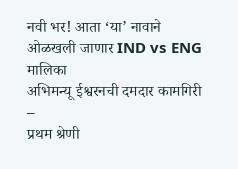नवी भर! आता ‘या’ नावाने ओळखली जाणार IND vs ENG मालिका
अभिमन्यू ईश्वरनची दमदार कामगिरी –
प्रथम श्रेणी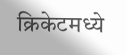क्रिकेटमध्ये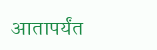आतापर्यंत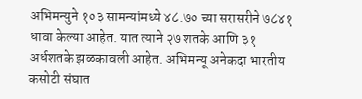अभिमन्युने १०३ सामन्यांमध्ये ४८.७० च्या सरासरीने ७८४१ धावा केल्या आहेत. यात त्याने २७ शतके आणि ३१ अर्धशतके झळकावली आहेत. अभिमन्यू अनेकदा भारतीय कसोटी संघात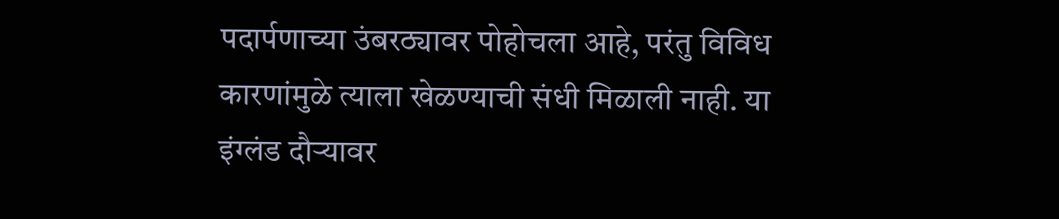पदार्पणाच्या उंबरठ्यावर पोहोचला आहे, परंतु विविध कारणांमुळे त्याला खेळण्याची संधी मिळाली नाही. या इंग्लंड दौऱ्यावर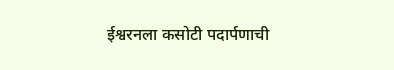ईश्वरनला कसोटी पदार्पणाची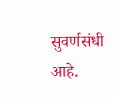सुवर्णसंधी आहे.